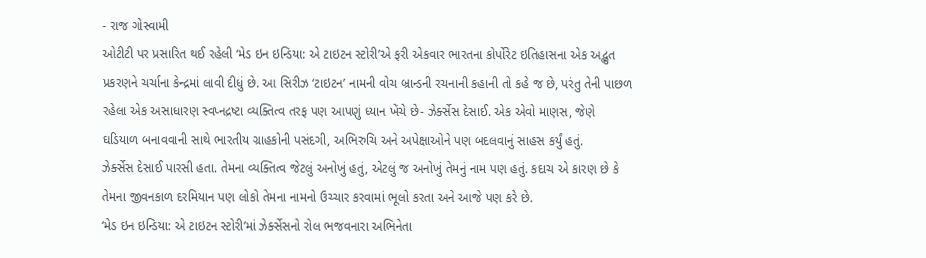- રાજ ગોસ્વામી
ઓટીટી પર પ્રસારિત થઈ રહેલી ‘મેડ ઇન ઇન્ડિયા: એ ટાઇટન સ્ટોરી’એ ફરી એકવાર ભારતના કોર્પોરેટ ઇતિહાસના એક અદ્ભુત પ્રકરણને ચર્ચાના કેન્દ્રમાં લાવી દીધું છે. આ સિરીઝ ‘ટાઇટન’ નામની વોચ બ્રાન્ડની રચનાની કહાની તો કહે જ છે, પરંતુ તેની પાછળ રહેલા એક અસાધારણ સ્વપ્નદ્રષ્ટા વ્યક્તિત્વ તરફ પણ આપણું ધ્યાન ખેંચે છે- ઝેર્ક્સેસ દેસાઈ. એક એવો માણસ, જેણે ઘડિયાળ બનાવવાની સાથે ભારતીય ગ્રાહકોની પસંદગી, અભિરુચિ અને અપેક્ષાઓને પણ બદલવાનું સાહસ કર્યું હતું.
ઝેર્ક્સેસ દેસાઈ પારસી હતા. તેમના વ્યક્તિત્વ જેટલું અનોખું હતું, એટલું જ અનોખું તેમનું નામ પણ હતું. કદાચ એ કારણ છે કે તેમના જીવનકાળ દરમિયાન પણ લોકો તેમના નામનો ઉચ્ચાર કરવામાં ભૂલો કરતા અને આજે પણ કરે છે.
‘મેડ ઇન ઇન્ડિયા: એ ટાઇટન સ્ટોરી’માં ઝેર્ક્સેસનો રોલ ભજવનારા અભિનેતા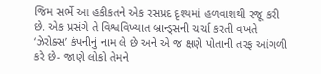જિમ સર્ભે આ હકીકતને એક રસપ્રદ દૃશ્યમાં હળવાશથી રજૂ કરી છે. એક પ્રસંગે તે વિશ્વવિખ્યાત બ્રાન્ડ્સની ચર્ચા કરતી વખતે ‘ઝેરોક્સ’ કંપનીનું નામ લે છે અને એ જ ક્ષણે પોતાની તરફ આંગળી કરે છે- જાણે લોકો તેમને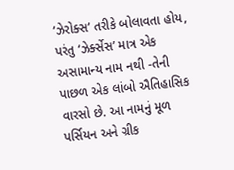‘ઝેરોક્સ’ તરીકે બોલાવતા હોય, પરંતુ ‘ઝેર્ક્સેસ’ માત્ર એક અસામાન્ય નામ નથી -તેની પાછળ એક લાંબો ઐતિહાસિક વારસો છે. આ નામનું મૂળ પર્સિયન અને ગ્રીક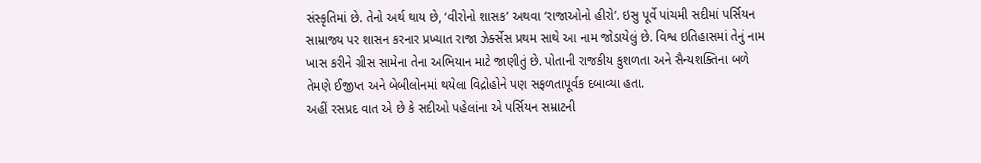સંસ્કૃતિમાં છે. તેનો અર્થ થાય છે, ‘વીરોનો શાસક’ અથવા ‘રાજાઓનો હીરો’. ઇસુ પૂર્વે પાંચમી સદીમાં પર્સિયન સામ્રાજ્ય પર શાસન કરનાર પ્રખ્યાત રાજા ઝેર્ક્સેસ પ્રથમ સાથે આ નામ જોડાયેલું છે. વિશ્વ ઇતિહાસમાં તેનું નામ ખાસ કરીને ગ્રીસ સામેના તેના અભિયાન માટે જાણીતું છે. પોતાની રાજકીય કુશળતા અને સૈન્યશક્તિના બળે તેમણે ઈજીપ્ત અને બેબીલોનમાં થયેલા વિદ્રોહોને પણ સફળતાપૂર્વક દબાવ્યા હતા.
અહીં રસપ્રદ વાત એ છે કે સદીઓ પહેલાંના એ પર્સિયન સમ્રાટની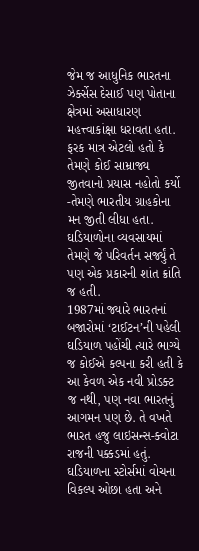જેમ જ આધુનિક ભારતના ઝેર્ક્સેસ દેસાઈ પણ પોતાના ક્ષેત્રમાં અસાધારણ મહત્ત્વાકાંક્ષા ધરાવતા હતા. ફરક માત્ર એટલો હતો કે તેમણે કોઈ સામ્રાજ્ય જીતવાનો પ્રયાસ નહોતો કર્યો -તેમણે ભારતીય ગ્રાહકોના મન જીતી લીધા હતા. ઘડિયાળોના વ્યવસાયમાં તેમણે જે પરિવર્તન સર્જ્યું તે પણ એક પ્રકારની શાંત ક્રાંતિ જ હતી.
1987માં જ્યારે ભારતનાં બજારોમાં ‘ટાઈટન’ની પહેલી ઘડિયાળ પહોંચી ત્યારે ભાગ્યે જ કોઈએ કલ્પના કરી હતી કે આ કેવળ એક નવી પ્રોડક્ટ જ નથી, પણ નવા ભારતનું આગમન પણ છે. તે વખતે ભારત હજુ લાઇસન્સ-ક્વોટા રાજની પક્કડમાં હતું. ઘડિયાળના સ્ટોર્સમાં વોચના વિકલ્પ ઓછા હતા અને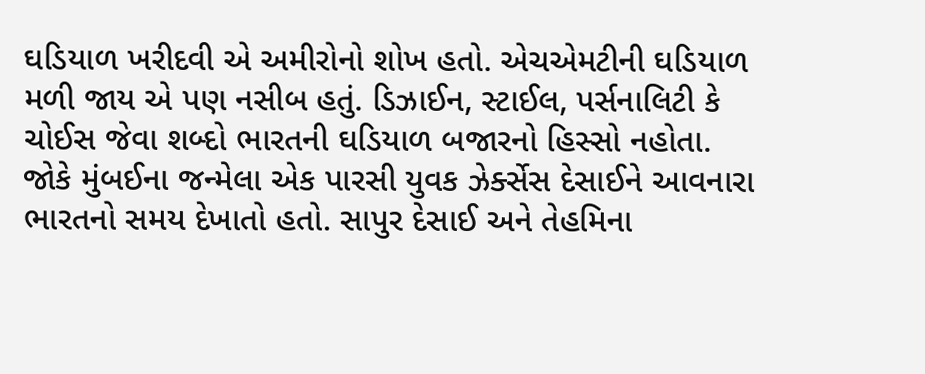ઘડિયાળ ખરીદવી એ અમીરોનો શોખ હતો. એચએમટીની ઘડિયાળ મળી જાય એ પણ નસીબ હતું. ડિઝાઈન, સ્ટાઈલ, પર્સનાલિટી કે ચોઈસ જેવા શબ્દો ભારતની ઘડિયાળ બજારનો હિસ્સો નહોતા.
જોકે મુંબઈના જન્મેલા એક પારસી યુવક ઝેર્ક્સેસ દેસાઈને આવનારા ભારતનો સમય દેખાતો હતો. સાપુર દેસાઈ અને તેહમિના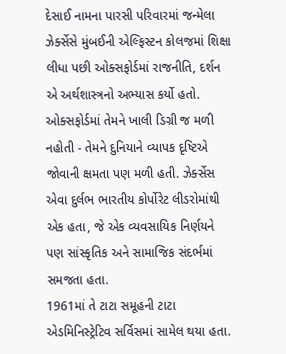દેસાઈ નામના પારસી પરિવારમાં જન્મેલા ઝેર્ક્સેસે મુંબઈની એલ્ફિસ્ટન કોલજમાં શિક્ષા લીધા પછી ઓક્સફોર્ડમાં રાજનીતિ, દર્શન એ અર્થશાસ્ત્રનો અભ્યાસ કર્યો હતો. ઓક્સફોર્ડમાં તેમને ખાલી ડિગ્રી જ મળી નહોતી - તેમને દુનિયાને વ્યાપક દૃષ્ટિએ જોવાની ક્ષમતા પણ મળી હતી. ઝેર્ક્સેસ એવા દુર્લભ ભારતીય કોર્પોરેટ લીડરોમાંથી એક હતા, જે એક વ્યવસાયિક નિર્ણયને પણ સાંસ્કૃતિક અને સામાજિક સંદર્ભમાં સમજતા હતા.
1961માં તે ટાટા સમૂહની ટાટા એડમિનિસ્ટ્રેટિવ સર્વિસમાં સામેલ થયા હતા.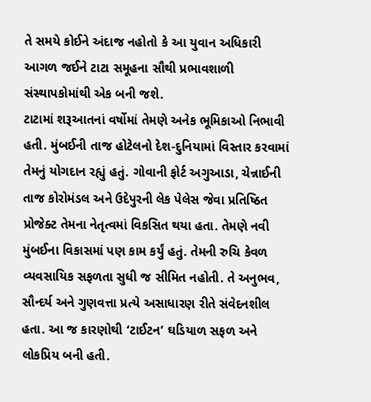તે સમયે કોઈને અંદાજ નહોતો કે આ યુવાન અધિકારી આગળ જઈને ટાટા સમૂહના સૌથી પ્રભાવશાળી સંસ્થાપકોમાંથી એક બની જશે.
ટાટામાં શરૂઆતનાં વર્ષોમાં તેમણે અનેક ભૂમિકાઓ નિભાવી હતી. મુંબઈની તાજ હોટેલનો દેશ-દુનિયામાં વિસ્તાર કરવામાં તેમનું યોગદાન રહ્યું હતું. ગોવાની ફોર્ટ અગુઆડા, ચેન્નાઈની તાજ કોરોમંડલ અને ઉદેપુરની લેક પેલેસ જેવા પ્રતિષ્ઠિત પ્રોજેક્ટ તેમના નેતૃત્વમાં વિકસિત થયા હતા. તેમણે નવી મુંબઈના વિકાસમાં પણ કામ કર્યું હતું. તેમની રુચિ કેવળ વ્યવસાયિક સફળતા સુધી જ સીમિત નહોતી. તે અનુભવ, સૌન્દર્ય અને ગુણવત્તા પ્રત્યે અસાધારણ રીતે સંવેદનશીલ હતા. આ જ કારણોથી ‘ટાઈટન’ ઘડિયાળ સફળ અને લોકપ્રિય બની હતી.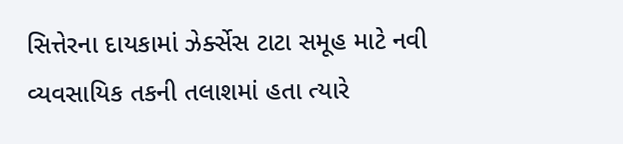સિત્તેરના દાયકામાં ઝેર્ક્સેસ ટાટા સમૂહ માટે નવી વ્યવસાયિક તકની તલાશમાં હતા ત્યારે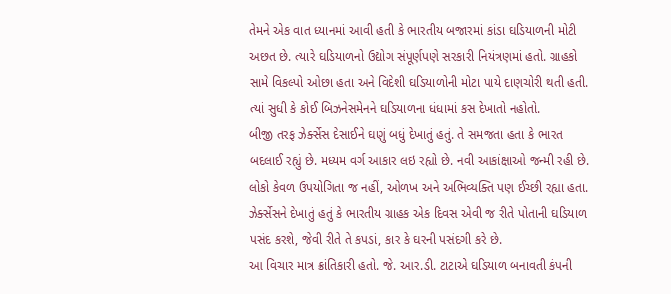તેમને એક વાત ધ્યાનમાં આવી હતી કે ભારતીય બજારમાં કાંડા ઘડિયાળની મોટી અછત છે. ત્યારે ઘડિયાળનો ઉદ્યોગ સંપૂર્ણપણે સરકારી નિયંત્રણમાં હતો. ગ્રાહકો સામે વિકલ્પો ઓછા હતા અને વિદેશી ઘડિયાળોની મોટા પાયે દાણચોરી થતી હતી. ત્યાં સુધી કે કોઈ બિઝનેસમેનને ઘડિયાળના ધંધામાં કસ દેખાતો નહોતો.
બીજી તરફ ઝેર્ક્સેસ દેસાઈને ઘણું બધું દેખાતું હતું. તે સમજતા હતા કે ભારત બદલાઈ રહ્યું છે. મધ્યમ વર્ગ આકાર લઇ રહ્યો છે. નવી આકાંક્ષાઓ જન્મી રહી છે. લોકો કેવળ ઉપયોગિતા જ નહીં, ઓળખ અને અભિવ્યક્તિ પણ ઈચ્છી રહ્યા હતા.
ઝેર્ક્સેસને દેખાતું હતું કે ભારતીય ગ્રાહક એક દિવસ એવી જ રીતે પોતાની ઘડિયાળ પસંદ કરશે, જેવી રીતે તે કપડાં, કાર કે ઘરની પસંદગી કરે છે.
આ વિચાર માત્ર ક્રાંતિકારી હતો. જે. આર.ડી. ટાટાએ ઘડિયાળ બનાવતી કંપની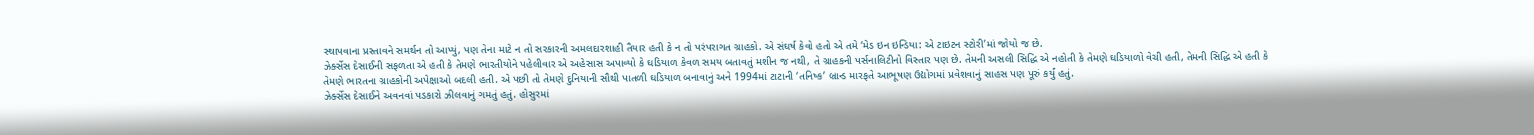સ્થાપવાના પ્રસ્તાવને સમર્થન તો આપ્યું, પણ તેના માટે ન તો સરકારની અમલદારશાહી તૈયાર હતી કે ન તો પરંપરાગત ગ્રાહકો. એ સંઘર્ષ કેવો હતો એ તમે ‘મેડ ઇન ઇન્ડિયા: એ ટાઇટન સ્ટોરી’માં જોયો જ છે.
ઝેર્ક્સેસ દેસાઈની સફળતા એ હતી કે તેમણે ભારતીયોને પહેલીવાર એ અહેસાસ અપાવ્યો કે ઘડિયાળ કેવળ સમય બતાવતું મશીન જ નથી, તે ગ્રાહકની પર્સનાલિટીનો વિસ્તાર પણ છે. તેમની અસલી સિદ્ધિ એ નહોતી કે તેમણે ઘડિયાળો વેચી હતી, તેમની સિદ્ધિ એ હતી કે તેમણે ભારતના ગ્રાહકોની અપેક્ષાઓ બદલી હતી. એ પછી તો તેમણે દુનિયાની સૌથી પાતળી ઘડિયાળ બનાવાનું અને 1994માં ટાટાની ‘તનિષ્ક’ બ્રાન્ડ મારફતે આભૂષણ ઉદ્યોગમાં પ્રવેશવાનું સાહસ પણ પૂરું કર્યું હતું.
ઝેર્ક્સેસ દેસાઈને અવનવાં પડકારો ઝીલવાનું ગમતું હતું. હોસુરમાં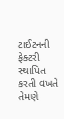ટાઈટનની ફેક્ટરી સ્થાપિત કરતી વખતે તેમણે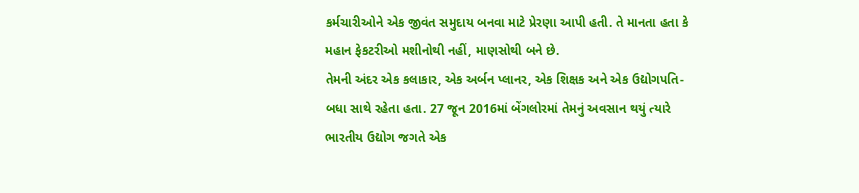કર્મચારીઓને એક જીવંત સમુદાય બનવા માટે પ્રેરણા આપી હતી. તે માનતા હતા કે મહાન ફેકટરીઓ મશીનોથી નહીં, માણસોથી બને છે.
તેમની અંદર એક કલાકાર, એક અર્બન પ્લાનર, એક શિક્ષક અને એક ઉદ્યોગપતિ- બધા સાથે રહેતા હતા. 27 જૂન 2016માં બેંગલોરમાં તેમનું અવસાન થયું ત્યારે ભારતીય ઉદ્યોગ જગતે એક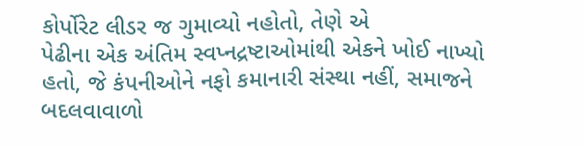કોર્પોરેટ લીડર જ ગુમાવ્યો નહોતો, તેણે એ
પેઢીના એક અંતિમ સ્વપ્નદ્રષ્ટાઓમાંથી એકને ખોઈ નાખ્યો હતો, જે કંપનીઓને નફો કમાનારી સંસ્થા નહીં, સમાજને બદલવાવાળો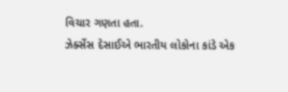વિચાર ગણતા હતા.
ઝેર્ક્સેસ દેસાઈએ ભારતીય લોકોના કાંડે એક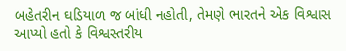બહેતરીન ઘડિયાળ જ બાંધી નહોતી, તેમણે ભારતને એક વિશ્વાસ આપ્યો હતો કે વિશ્વસ્તરીય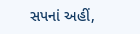સપનાં અહીં,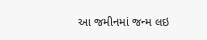આ જમીનમાં જન્મ લઇ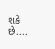શકે છે....